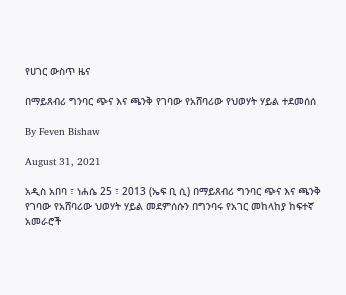የሀገር ውስጥ ዜና

በማይጸብሪ ግንባር ጭና እና ጫንቅ የገባው የአሸባሪው የህወሃት ሃይል ተደመሰሰ

By Feven Bishaw

August 31, 2021

አዲስ አበባ ፣ ነሐሴ 25 ፣ 2013 (ኤፍ ቢ ሲ) በማይጸብሪ ግንባር ጭና እና ጫንቅ የገባው የአሸባሪው ህወሃት ሃይል መደምሰሱን በግንባሩ የአገር መከላከያ ከፍተኛ አመራሮች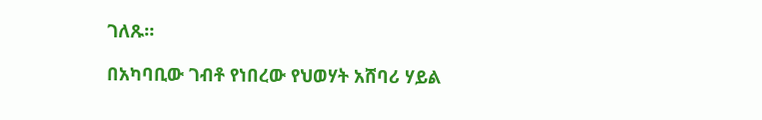ገለጹ።

በአካባቢው ገብቶ የነበረው የህወሃት አሸባሪ ሃይል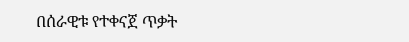በሰራዊቱ የተቀናጀ ጥቃት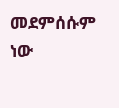መደምሰሱም ነው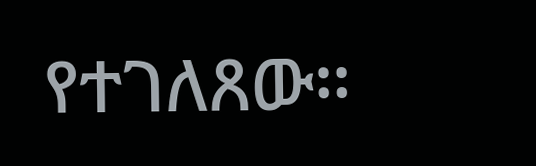የተገለጸው።